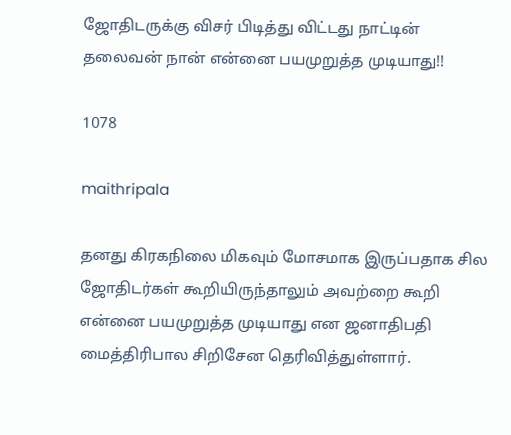ஜோதிடருக்கு விசர் பிடித்து விட்டது நாட்டின் தலைவன் நான் என்னை பயமுறுத்த முடியாது!!

1078

maithripala

தனது கிரகநிலை மிகவும் மோசமாக இருப்பதாக சில ஜோதிடர்கள் கூறியிருந்தாலும் அவற்றை கூறி என்னை பயமுறுத்த முடியாது என ஜனாதிபதி மைத்திரிபால சிறிசேன தெரிவித்துள்ளார்.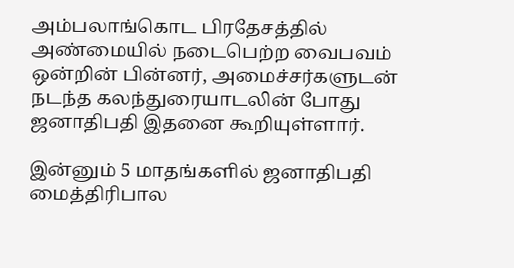அம்பலாங்கொட பிரதேசத்தில் அண்மையில் நடைபெற்ற வைபவம் ஒன்றின் பின்னர், அமைச்சர்களுடன் நடந்த கலந்துரையாடலின் போது ஜனாதிபதி இதனை கூறியுள்ளார்.

இன்னும் 5 மாதங்களில் ஜனாதிபதி மைத்திரிபால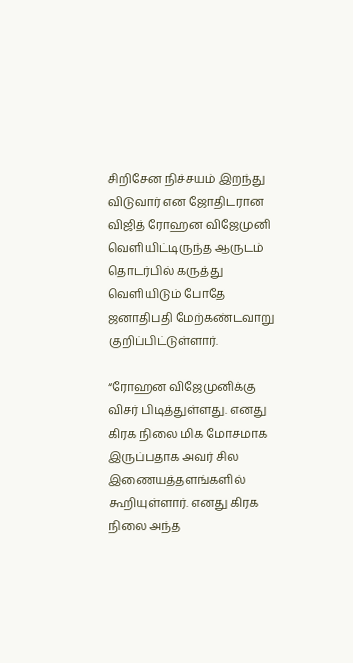சிறிசேன நிச்சயம் இறந்து விடுவார் என ஜோதிடரான விஜித் ரோஹன விஜேமுனி வெளியிட்டிருந்த ஆருடம் தொடர்பில் கருத்து வெளியிடும் போதே ஜனாதிபதி மேற்கண்டவாறு குறிப்பிட்டுள்ளார்.

“ரோஹன விஜேமுனிக்கு விசர் பிடித்துள்ளது. எனது கிரக நிலை மிக மோசமாக இருப்பதாக அவர் சில இணையத்தளங்களில் கூறியுள்ளார். எனது கிரக நிலை அந்த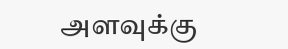அளவுக்கு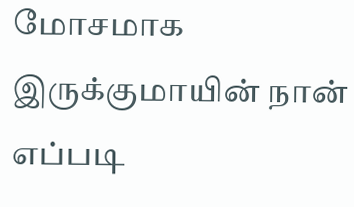மோசமாக இருக்குமாயின் நான் எப்படி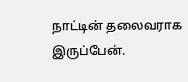நாட்டின் தலைவராக இருப்பேன்.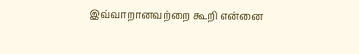இவ்வாறானவற்றை கூறி என்னை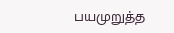பயமுறுத்த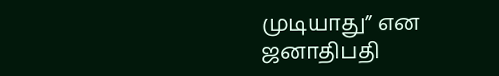முடியாது” என ஜனாதிபதி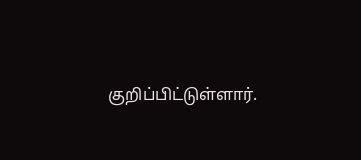குறிப்பிட்டுள்ளார்.